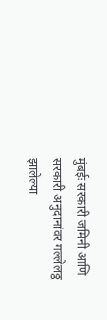मुंबईः सरकारी जमिनी आणि सरकारी अनुदानांवर गल्लेलठ्ठ झालेल्या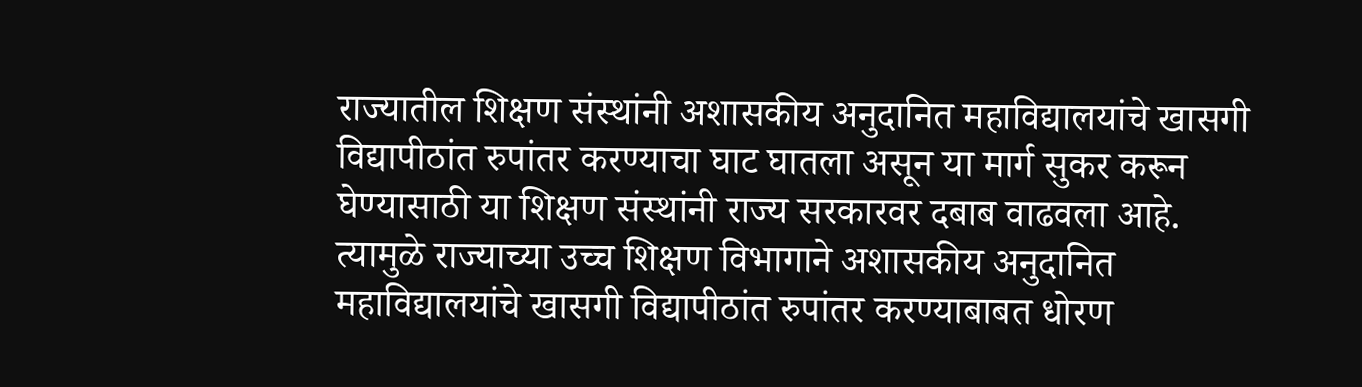राज्यातील शिक्षण संस्थांनी अशासकीय अनुदानित महाविद्यालयांचे खासगी विद्यापीठांत रुपांतर करण्याचा घाट घातला असून या मार्ग सुकर करून घेण्यासाठी या शिक्षण संस्थांनी राज्य सरकारवर दबाब वाढवला आहे. त्यामुळे राज्याच्या उच्च शिक्षण विभागाने अशासकीय अनुदानित महाविद्यालयांचे खासगी विद्यापीठांत रुपांतर करण्याबाबत धोरण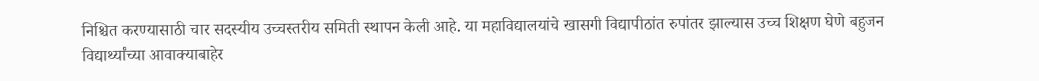निश्चित करण्यासाठी चार सदस्यीय उच्चस्तरीय समिती स्थापन केली आहे. या महाविद्यालयांचे खासगी विद्यापीठांत रुपांतर झाल्यास उच्च शिक्षण घेणे बहुजन विद्यार्थ्यांच्या आवाक्याबाहेर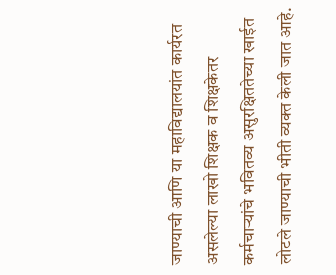जाण्याची आणि या महाविद्यालयांत कार्यरत असलेल्या लाखो शिक्षक व शिक्षकेतर कर्मचाऱ्यांचे भवितव्य असुरक्षिततेच्या खाईत लोटले जाण्याची भीती व्यक्त केली जात आहे.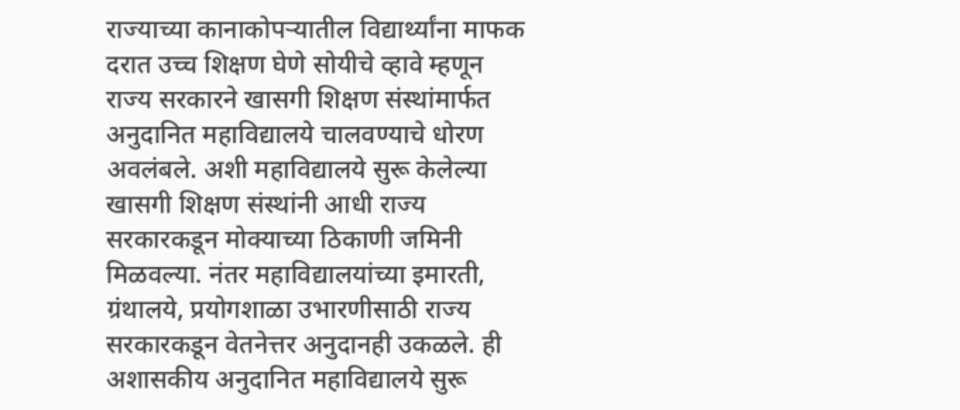राज्याच्या कानाकोपऱ्यातील विद्यार्थ्यांना माफक दरात उच्च शिक्षण घेणे सोयीचे व्हावे म्हणून राज्य सरकारने खासगी शिक्षण संस्थांमार्फत अनुदानित महाविद्यालये चालवण्याचे धोरण अवलंबले. अशी महाविद्यालये सुरू केलेल्या खासगी शिक्षण संस्थांनी आधी राज्य सरकारकडून मोक्याच्या ठिकाणी जमिनी मिळवल्या. नंतर महाविद्यालयांच्या इमारती, ग्रंथालये, प्रयोगशाळा उभारणीसाठी राज्य सरकारकडून वेतनेत्तर अनुदानही उकळले. ही अशासकीय अनुदानित महाविद्यालये सुरू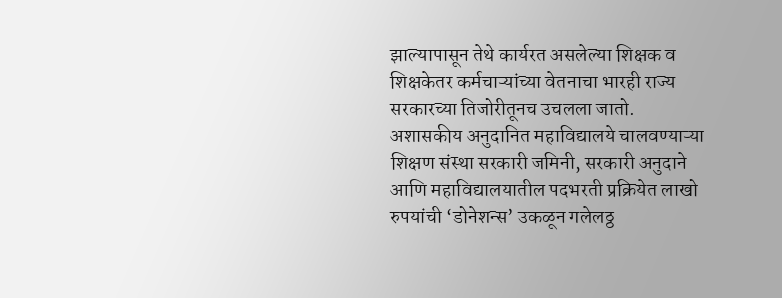झाल्यापासून तेथे कार्यरत असलेल्या शिक्षक व शिक्षकेतर कर्मचाऱ्यांच्या वेतनाचा भारही राज्य सरकारच्या तिजोरीतूनच उचलला जातो.
अशासकीय अनुदानित महाविद्यालये चालवण्याऱ्या शिक्षण संस्था सरकारी जमिनी, सरकारी अनुदाने आणि महाविद्यालयातील पदभरती प्रक्रियेत लाखो रुपयांची ‘डोनेशन्स’ उकळून गलेलठ्ठ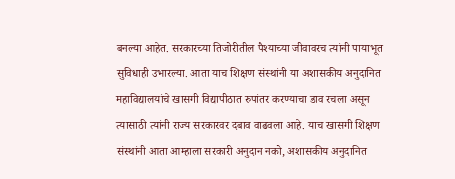बनल्या आहेत. सरकारच्या तिजोरीतील पैश्याच्या जीवावरच त्यांनी पायाभूत सुविधाही उभारल्या. आता याच शिक्षण संस्थांनी या अशासकीय अनुदानित महाविद्यालयांचे खासगी विद्यापीठात रुपांतर करण्याचा डाव रचला असून त्यासाठी त्यांनी राज्य सरकारवर दबाव वाढवला आहे. याच खासगी शिक्षण संस्थांनी आता आम्हाला सरकारी अनुदान नको, अशासकीय अनुदानित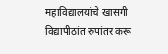महाविद्यालयांचे खासगी विद्यापीठांत रुपांतर करू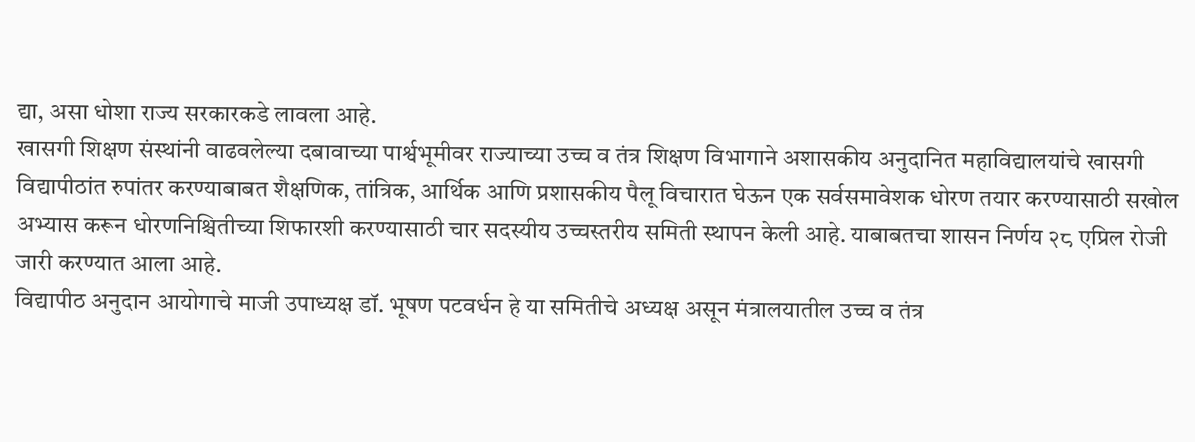द्या, असा धोशा राज्य सरकारकडे लावला आहे.
खासगी शिक्षण संस्थांनी वाढवलेल्या दबावाच्या पार्श्वभूमीवर राज्याच्या उच्च व तंत्र शिक्षण विभागाने अशासकीय अनुदानित महाविद्यालयांचे खासगी विद्यापीठांत रुपांतर करण्याबाबत शैक्षणिक, तांत्रिक, आर्थिक आणि प्रशासकीय पैलू विचारात घेऊन एक सर्वसमावेशक धोरण तयार करण्यासाठी सखोल अभ्यास करून धोरणनिश्चितीच्या शिफारशी करण्यासाठी चार सदस्यीय उच्चस्तरीय समिती स्थापन केली आहे. याबाबतचा शासन निर्णय २८ एप्रिल रोजी जारी करण्यात आला आहे.
विद्यापीठ अनुदान आयोगाचे माजी उपाध्यक्ष डॉ. भूषण पटवर्धन हे या समितीचे अध्यक्ष असून मंत्रालयातील उच्च व तंत्र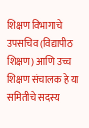शिक्षण विभागाचे उपसचिव (विद्यापीठ शिक्षण) आणि उच्च शिक्षण संचालक हे या समितीचे सदस्य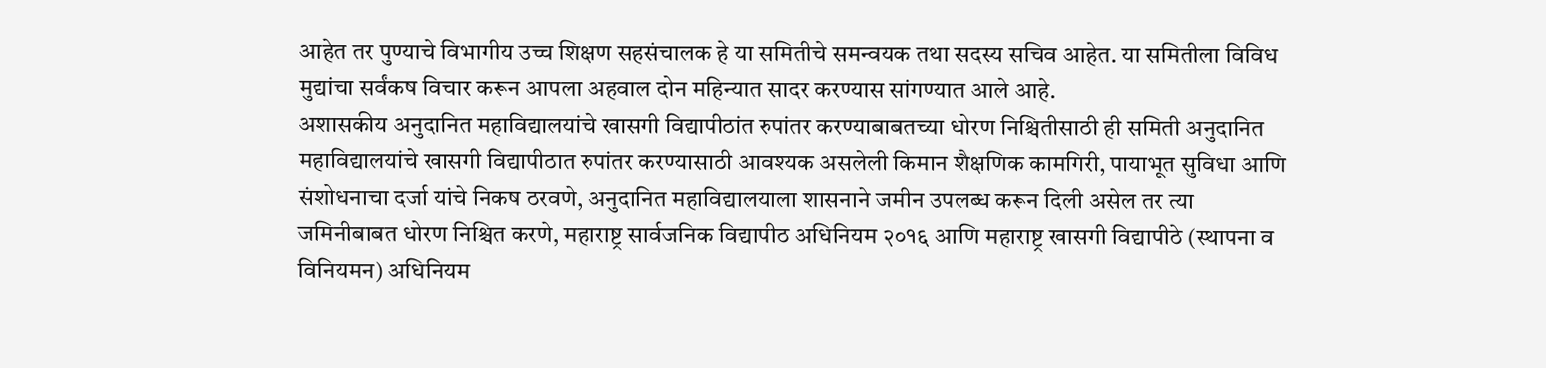आहेत तर पुण्याचे विभागीय उच्च शिक्षण सहसंचालक हे या समितीचे समन्वयक तथा सदस्य सचिव आहेत. या समितीला विविध मुद्यांचा सर्वंकष विचार करून आपला अहवाल दोन महिन्यात सादर करण्यास सांगण्यात आले आहे.
अशासकीय अनुदानित महाविद्यालयांचे खासगी विद्यापीठांत रुपांतर करण्याबाबतच्या धोरण निश्चितीसाठी ही समिती अनुदानित महाविद्यालयांचे खासगी विद्यापीठात रुपांतर करण्यासाठी आवश्यक असलेली किमान शैक्षणिक कामगिरी, पायाभूत सुविधा आणि संशोधनाचा दर्जा यांचे निकष ठरवणे, अनुदानित महाविद्यालयाला शासनाने जमीन उपलब्ध करून दिली असेल तर त्या जमिनीबाबत धोरण निश्चित करणे, महाराष्ट्र सार्वजनिक विद्यापीठ अधिनियम २०१६ आणि महाराष्ट्र खासगी विद्यापीठे (स्थापना व विनियमन) अधिनियम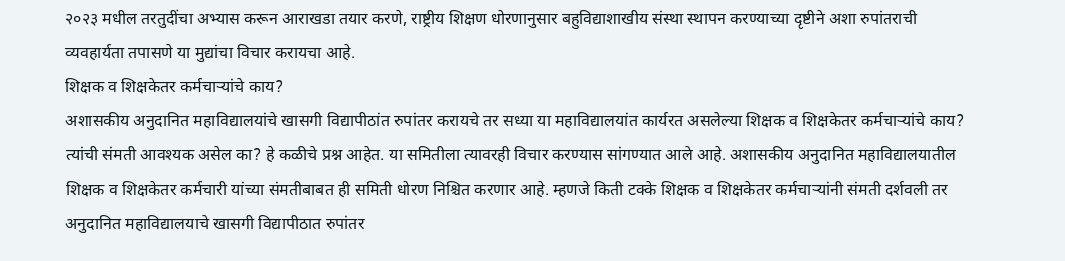२०२३ मधील तरतुदींचा अभ्यास करून आराखडा तयार करणे, राष्ट्रीय शिक्षण धोरणानुसार बहुविद्याशाखीय संस्था स्थापन करण्याच्या दृष्टीने अशा रुपांतराची व्यवहार्यता तपासणे या मुद्यांचा विचार करायचा आहे.
शिक्षक व शिक्षकेतर कर्मचाऱ्यांचे काय?
अशासकीय अनुदानित महाविद्यालयांचे खासगी विद्यापीठांत रुपांतर करायचे तर सध्या या महाविद्यालयांत कार्यरत असलेल्या शिक्षक व शिक्षकेतर कर्मचाऱ्यांचे काय? त्यांची संमती आवश्यक असेल का? हे कळीचे प्रश्न आहेत. या समितीला त्यावरही विचार करण्यास सांगण्यात आले आहे. अशासकीय अनुदानित महाविद्यालयातील शिक्षक व शिक्षकेतर कर्मचारी यांच्या संमतीबाबत ही समिती धोरण निश्चित करणार आहे. म्हणजे किती टक्के शिक्षक व शिक्षकेतर कर्मचाऱ्यांनी संमती दर्शवली तर अनुदानित महाविद्यालयाचे खासगी विद्यापीठात रुपांतर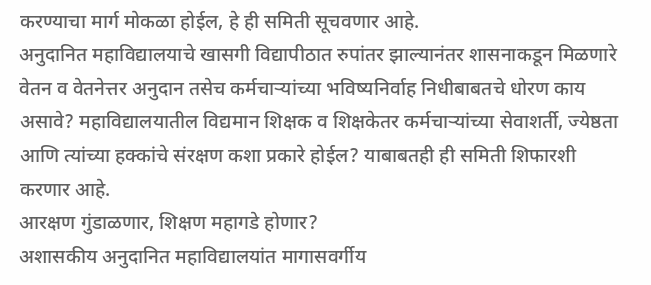करण्याचा मार्ग मोकळा होईल, हे ही समिती सूचवणार आहे.
अनुदानित महाविद्यालयाचे खासगी विद्यापीठात रुपांतर झाल्यानंतर शासनाकडून मिळणारे वेतन व वेतनेत्तर अनुदान तसेच कर्मचाऱ्यांच्या भविष्यनिर्वाह निधीबाबतचे धोरण काय असावे? महाविद्यालयातील विद्यमान शिक्षक व शिक्षकेतर कर्मचाऱ्यांच्या सेवाशर्ती, ज्येष्ठता आणि त्यांच्या हक्कांचे संरक्षण कशा प्रकारे होईल? याबाबतही ही समिती शिफारशी करणार आहे.
आरक्षण गुंडाळणार, शिक्षण महागडे होणार?
अशासकीय अनुदानित महाविद्यालयांत मागासवर्गीय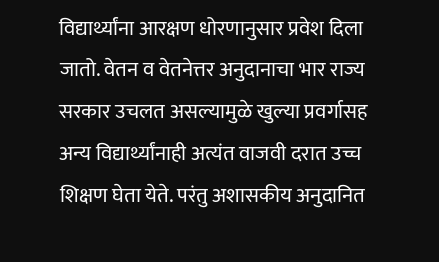विद्यार्थ्यांना आरक्षण धोरणानुसार प्रवेश दिला जातो. वेतन व वेतनेत्तर अनुदानाचा भार राज्य सरकार उचलत असल्यामुळे खुल्या प्रवर्गासह अन्य विद्यार्थ्यांनाही अत्यंत वाजवी दरात उच्च शिक्षण घेता येते. परंतु अशासकीय अनुदानित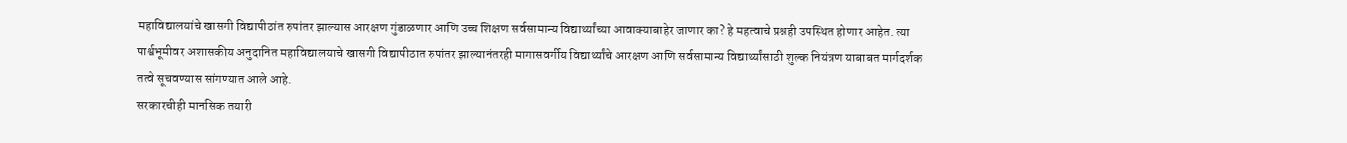महाविद्यालयांचे खासगी विद्यापीठांत रुपांतर झाल्यास आरक्षण गुंडाळणार आणि उच्च शिक्षण सर्वसामान्य विद्यार्थ्यांच्या आवाक्याबाहेर जाणार का? हे महत्वाचे प्रश्नही उपस्थित होणार आहेत. त्या पार्श्वभूमीवर अशासकीय अनुदानित महाविद्यालयाचे खासगी विद्यापीठात रुपांतर झाल्यानंतरही मागासवर्गीय विद्यार्थ्यांचे आरक्षण आणि सर्वसामान्य विद्यार्थ्यांसाठी शुल्क नियंत्रण याबाबत मार्गदर्शक तत्वे सूचवण्यास सांगण्यात आले आहे.
सरकारचीही मानसिक तयारी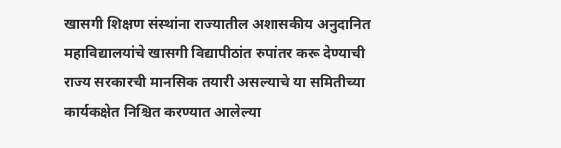खासगी शिक्षण संस्थांना राज्यातील अशासकीय अनुदानित महाविद्यालयांचे खासगी विद्यापीठांत रुपांतर करू देण्याची राज्य सरकारची मानसिक तयारी असल्याचे या समितीच्या कार्यकक्षेत निश्चित करण्यात आलेल्या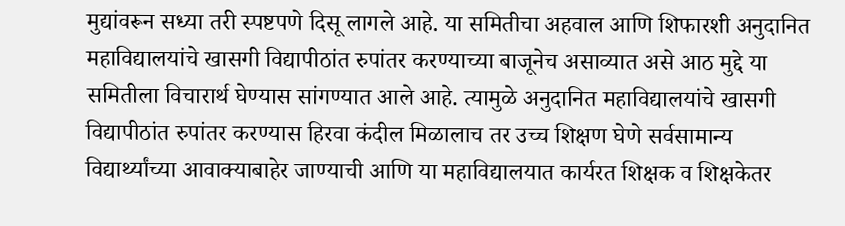मुद्यांवरून सध्या तरी स्पष्टपणे दिसू लागले आहे. या समितीचा अहवाल आणि शिफारशी अनुदानित महाविद्यालयांचे खासगी विद्यापीठांत रुपांतर करण्याच्या बाजूनेच असाव्यात असे आठ मुद्दे या समितीला विचारार्थ घेण्यास सांगण्यात आले आहे. त्यामुळे अनुदानित महाविद्यालयांचे खासगी विद्यापीठांत रुपांतर करण्यास हिरवा कंदील मिळालाच तर उच्च शिक्षण घेणे सर्वसामान्य विद्यार्थ्यांच्या आवाक्याबाहेर जाण्याची आणि या महाविद्यालयात कार्यरत शिक्षक व शिक्षकेतर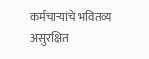कर्मचाऱ्यांचे भवितव्य असुरक्षित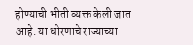होण्याची भीती व्यक्त केली जात आहे. या धोरणाचे राज्याच्या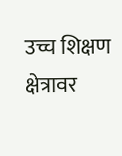उच्च शिक्षण क्षेत्रावर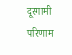दूरगामी परिणाम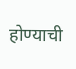होण्याची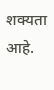शक्यता आहे.